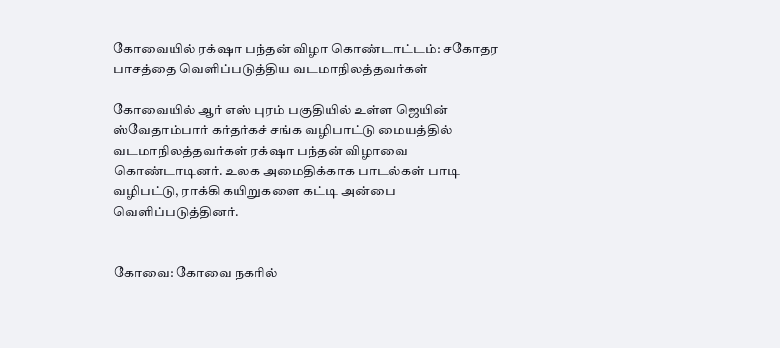கோவையில் ரக்‌ஷா பந்தன் விழா கொண்டாட்டம்: சகோதர பாசத்தை வெளிப்படுத்திய வடமாநிலத்தவர்கள்

கோவையில் ஆர் எஸ் புரம் பகுதியில் உள்ள ஜெயின் ஸ்வேதாம்பார் கர்தர்கச் சங்க வழிபாட்டு மையத்தில் வடமாநிலத்தவர்கள் ரக்‌ஷா பந்தன் விழாவை கொண்டாடினர். உலக அமைதிக்காக பாடல்கள் பாடி வழிபட்டு, ராக்கி கயிறுகளை கட்டி அன்பை வெளிப்படுத்தினர்.


கோவை: கோவை நகரில்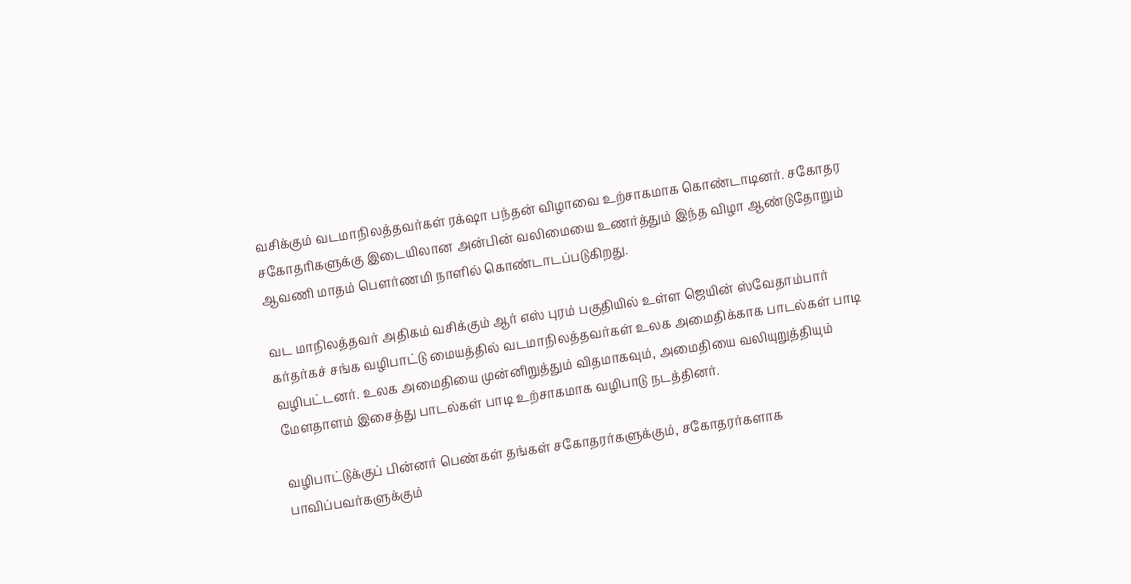வசிக்கும் வடமாநிலத்தவர்கள் ரக்‌ஷா பந்தன் விழாவை உற்சாகமாக கொண்டாடினர். சகோதர சகோதரிகளுக்கு இடையிலான அன்பின் வலிமையை உணர்த்தும் இந்த விழா ஆண்டுதோறும் ஆவணி மாதம் பௌர்ணமி நாளில் கொண்டாடப்படுகிறது.

வட மாநிலத்தவர் அதிகம் வசிக்கும் ஆர் எஸ் புரம் பகுதியில் உள்ள ஜெயின் ஸ்வேதாம்பார் கர்தர்கச் சங்க வழிபாட்டு மையத்தில் வடமாநிலத்தவர்கள் உலக அமைதிக்காக பாடல்கள் பாடி வழிபட்டனர். உலக அமைதியை முன்னிறுத்தும் விதமாகவும், அமைதியை வலியுறுத்தியும் மேளதாளம் இசைத்து பாடல்கள் பாடி உற்சாகமாக வழிபாடு நடத்தினர்.

வழிபாட்டுக்குப் பின்னர் பெண்கள் தங்கள் சகோதரர்களுக்கும், சகோதரர்களாக பாவிப்பவர்களுக்கும்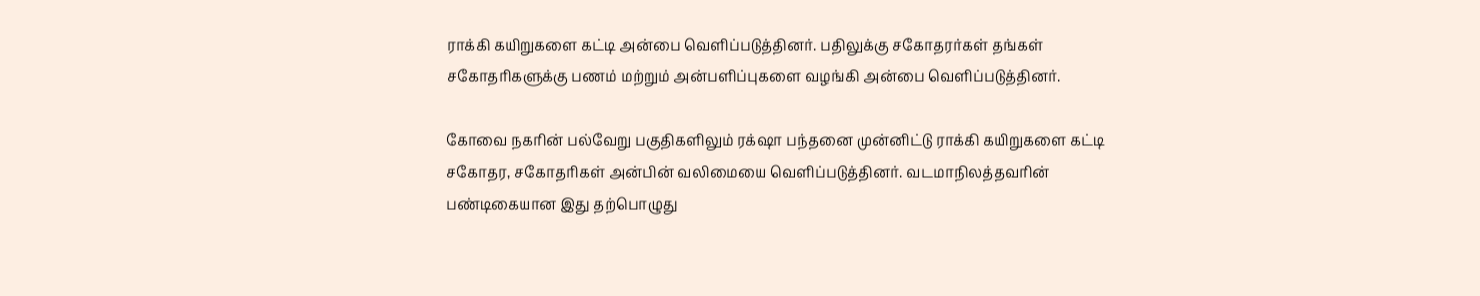ராக்கி கயிறுகளை கட்டி அன்பை வெளிப்படுத்தினர். பதிலுக்கு சகோதரர்கள் தங்கள் சகோதரிகளுக்கு பணம் மற்றும் அன்பளிப்புகளை வழங்கி அன்பை வெளிப்படுத்தினர்.

கோவை நகரின் பல்வேறு பகுதிகளிலும் ரக்‌ஷா பந்தனை முன்னிட்டு ராக்கி கயிறுகளை கட்டி சகோதர, சகோதரிகள் அன்பின் வலிமையை வெளிப்படுத்தினர். வடமாநிலத்தவரின் பண்டிகையான இது தற்பொழுது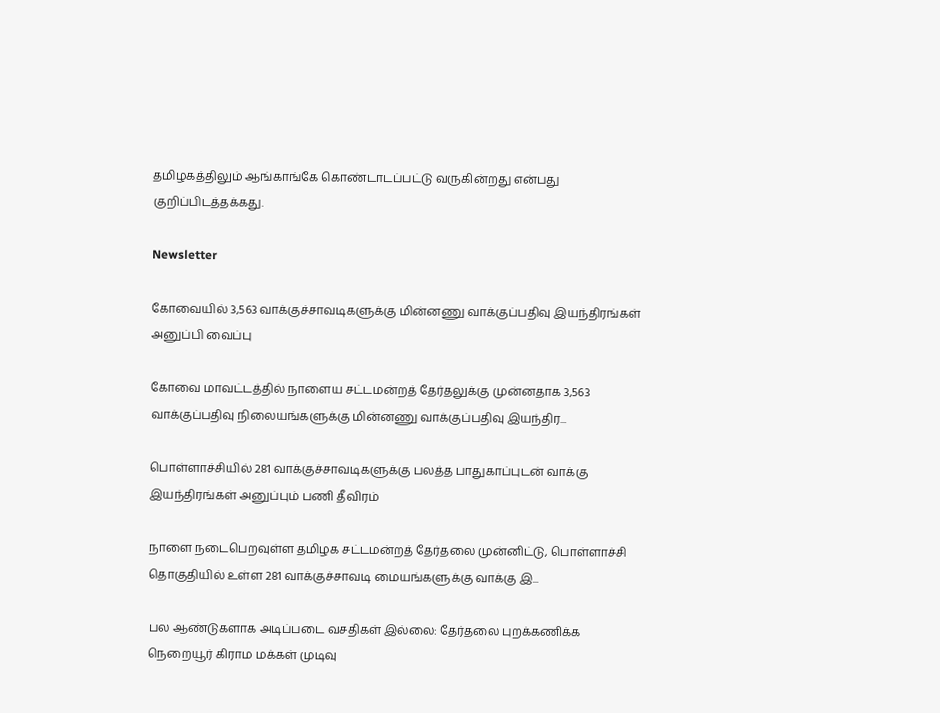தமிழகத்திலும் ஆங்காங்கே கொண்டாடப்பட்டு வருகின்றது என்பது குறிப்பிடத்தக்கது.

Newsletter

கோவையில் 3,563 வாக்குச்சாவடிகளுக்கு மின்னணு வாக்குப்பதிவு இயந்திரங்கள் அனுப்பி வைப்பு

கோவை மாவட்டத்தில் நாளைய சட்டமன்றத் தேர்தலுக்கு முன்னதாக 3,563 வாக்குப்பதிவு நிலையங்களுக்கு மின்னணு வாக்குப்பதிவு இயந்திர...

பொள்ளாச்சியில் 281 வாக்குச்சாவடிகளுக்கு பலத்த பாதுகாப்புடன் வாக்கு இயந்திரங்கள் அனுப்பும் பணி தீவிரம்

நாளை நடைபெறவுள்ள தமிழக சட்டமன்றத் தேர்தலை முன்னிட்டு, பொள்ளாச்சி தொகுதியில் உள்ள 281 வாக்குச்சாவடி மையங்களுக்கு வாக்கு இ...

பல ஆண்டுகளாக அடிப்படை வசதிகள் இல்லை: தேர்தலை புறக்கணிக்க நெறையூர் கிராம மக்கள் முடிவு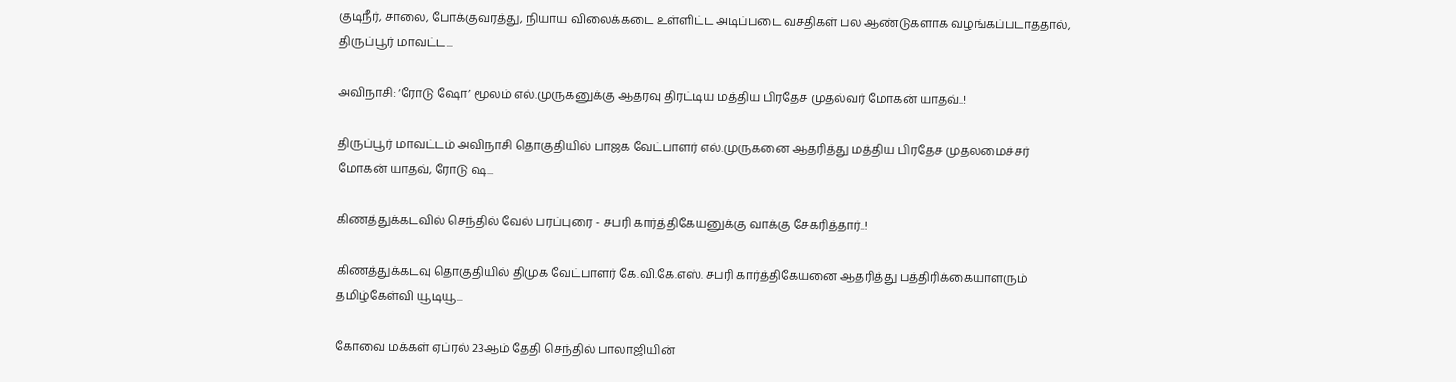குடிநீர், சாலை, போக்குவரத்து, நியாய விலைக்கடை உள்ளிட்ட அடிப்படை வசதிகள் பல ஆண்டுகளாக வழங்கப்படாததால், திருப்பூர் மாவட்ட...

அவிநாசி: ‘ரோடு ஷோ’ மூலம் எல்.முருகனுக்கு ஆதரவு திரட்டிய மத்திய பிரதேச முதல்வர் மோகன் யாதவ்..!

திருப்பூர் மாவட்டம் அவிநாசி தொகுதியில் பாஜக வேட்பாளர் எல்.முருகனை ஆதரித்து மத்திய பிரதேச முதலமைச்சர் மோகன் யாதவ், ரோடு ஷ...

கிணத்துக்கடவில் செந்தில் வேல் பரப்புரை - சபரி கார்த்திகேயனுக்கு வாக்கு சேகரித்தார்..!

கிணத்துக்கடவு தொகுதியில் திமுக வேட்பாளர் கே.வி.கே.எஸ். சபரி கார்த்திகேயனை ஆதரித்து பத்திரிக்கையாளரும் தமிழ்கேள்வி யூடியூ...

கோவை மக்கள் ஏப்ரல் 23ஆம் தேதி செந்தில் பாலாஜியின்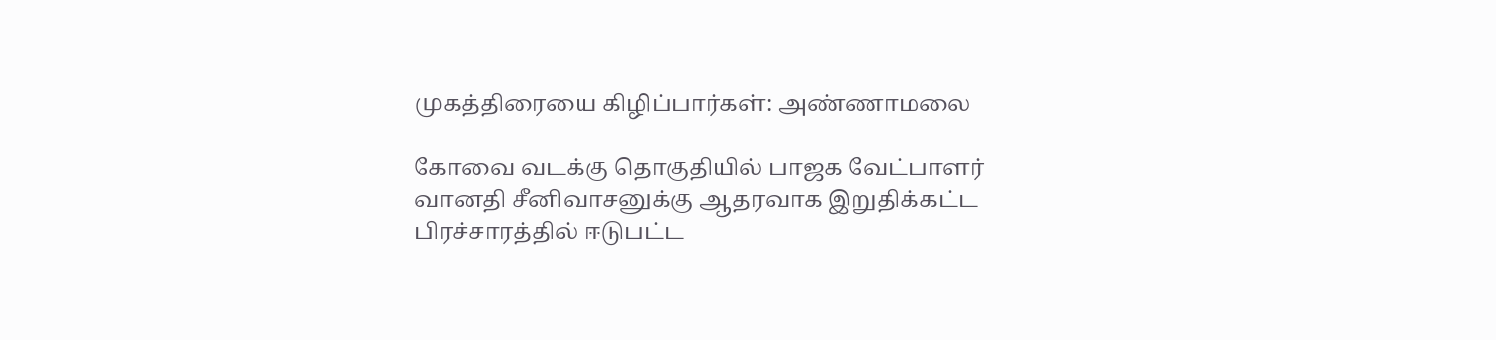முகத்திரையை கிழிப்பார்கள்: அண்ணாமலை

கோவை வடக்கு தொகுதியில் பாஜக வேட்பாளர் வானதி சீனிவாசனுக்கு ஆதரவாக இறுதிக்கட்ட பிரச்சாரத்தில் ஈடுபட்ட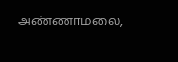அண்ணாமலை,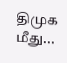திமுக மீது...